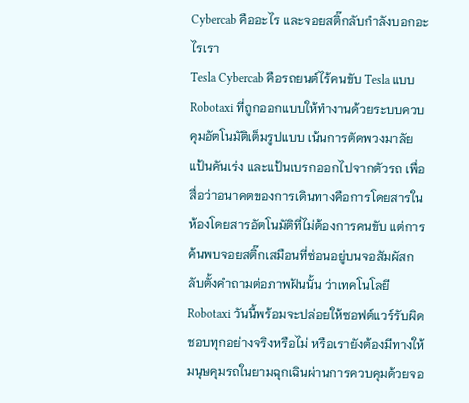Cybercab คืออะไร และจอยสติ๊กลับกำลังบอกอะไรเรา
Tesla Cybercab คือรถยนต์ไร้คนขับ Tesla แบบ Robotaxi ที่ถูกออกแบบให้ทำงานด้วยระบบควบคุมอัตโนมัติเต็มรูปแบบ เน้นการตัดพวงมาลัย แป้นคันเร่ง และแป้นเบรกออกไปจากตัวรถ เพื่อสื่อว่าอนาคตของการเดินทางคือการโดยสารในห้องโดยสารอัตโนมัติที่ไม่ต้องการคนขับ แต่การค้นพบจอยสติ๊กเสมือนที่ซ่อนอยู่บนจอสัมผัสกลับตั้งคำถามต่อภาพฝันนั้น ว่าเทคโนโลยี Robotaxi วันนี้พร้อมจะปล่อยให้ซอฟต์แวร์รับผิดชอบทุกอย่างจริงหรือไม่ หรือเรายังต้องมีทางให้มนุษคุมรถในยามฉุกเฉินผ่านการควบคุมด้วยจอ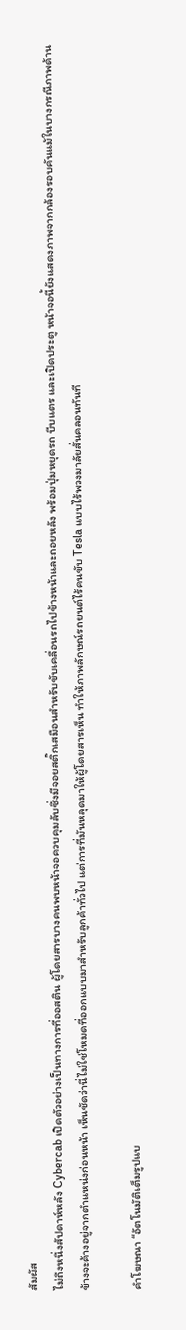สัมผัส
ไม่ถึงหนึ่งสัปดาห์หลัง Cybercab เปิดตัวอย่างเป็นทางการที่ออสติน ผู้โดยสารบางคนพบหน้าจอควบคุมลับซึ่งมีจอยสติ๊กเสมือนสำหรับขับเคลื่อนรถไปข้างหน้าและถอยหลัง พร้อมปุ่มหยุดรถ บีบแตร และเปิดประตู หน้าจอนี้ยังแสดงภาพจากกล้องรอบคันแม้ในบางกรณีภาพด้านข้างจะค้างอยู่จากตำแหน่งก่อนหน้า เห็นชัดว่านี่ไม่ใช่โหมดที่ออกแบบมาสำหรับลูกค้าทั่วไป แต่การที่มันหลุดมาให้ผู้โดยสารเห็น ทำให้ภาพลักษณ์รถยนต์ไร้คนขับ Tesla แบบไร้พวงมาลัยสั่นคลอนทันที

คำโฆษณา “อัตโนมัติเต็มรูปแบ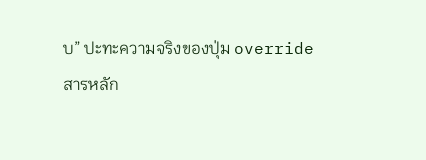บ” ปะทะความจริงของปุ่ม override
สารหลัก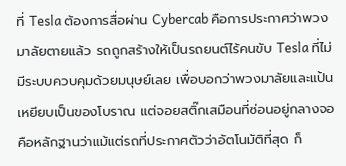ที่ Tesla ต้องการสื่อผ่าน Cybercab คือการประกาศว่าพวงมาลัยตายแล้ว รถถูกสร้างให้เป็นรถยนต์ไร้คนขับ Tesla ที่ไม่มีระบบควบคุมด้วยมนุษย์เลย เพื่อบอกว่าพวงมาลัยและแป้นเหยียบเป็นของโบราณ แต่จอยสติ๊กเสมือนที่ซ่อนอยู่กลางจอคือหลักฐานว่าแม้แต่รถที่ประกาศตัวว่าอัตโนมัติที่สุด ก็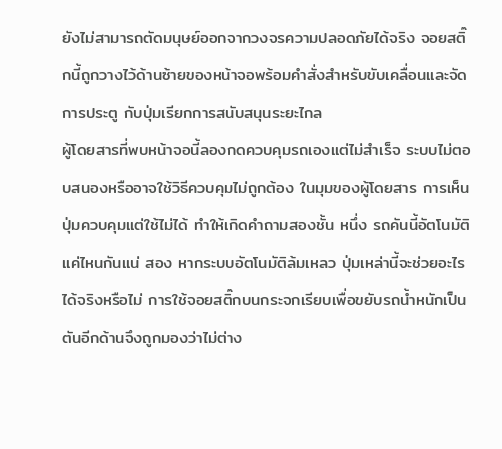ยังไม่สามารถตัดมนุษย์ออกจากวงจรความปลอดภัยได้จริง จอยสติ๊กนี้ถูกวางไว้ด้านซ้ายของหน้าจอพร้อมคำสั่งสำหรับขับเคลื่อนและจัดการประตู กับปุ่มเรียกการสนับสนุนระยะไกล
ผู้โดยสารที่พบหน้าจอนี้ลองกดควบคุมรถเองแต่ไม่สำเร็จ ระบบไม่ตอบสนองหรืออาจใช้วิธีควบคุมไม่ถูกต้อง ในมุมของผู้โดยสาร การเห็นปุ่มควบคุมแต่ใช้ไม่ได้ ทำให้เกิดคำถามสองชั้น หนึ่ง รถคันนี้อัตโนมัติแค่ไหนกันแน่ สอง หากระบบอัตโนมัติล้มเหลว ปุ่มเหล่านี้จะช่วยอะไรได้จริงหรือไม่ การใช้จอยสติ๊กบนกระจกเรียบเพื่อขยับรถน้ำหนักเป็นตันอีกด้านจึงถูกมองว่าไม่ต่าง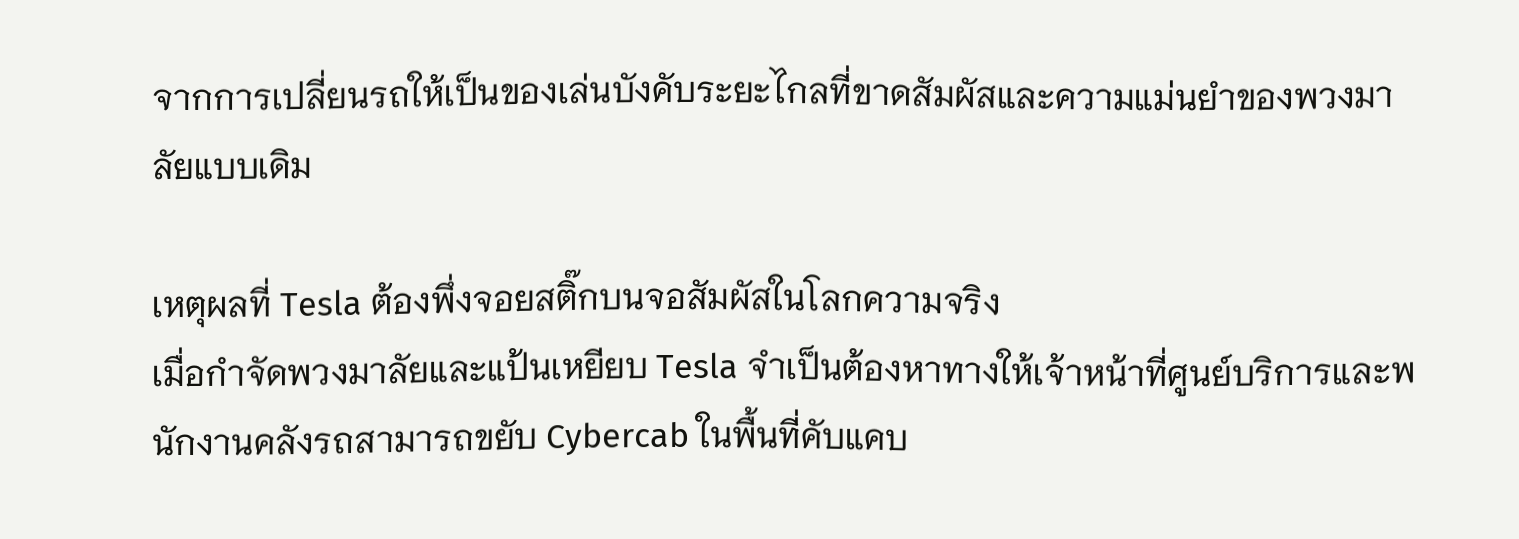จากการเปลี่ยนรถให้เป็นของเล่นบังคับระยะไกลที่ขาดสัมผัสและความแม่นยำของพวงมาลัยแบบเดิม

เหตุผลที่ Tesla ต้องพึ่งจอยสติ๊กบนจอสัมผัสในโลกความจริง
เมื่อกำจัดพวงมาลัยและแป้นเหยียบ Tesla จำเป็นต้องหาทางให้เจ้าหน้าที่ศูนย์บริการและพนักงานคลังรถสามารถขยับ Cybercab ในพื้นที่คับแคบ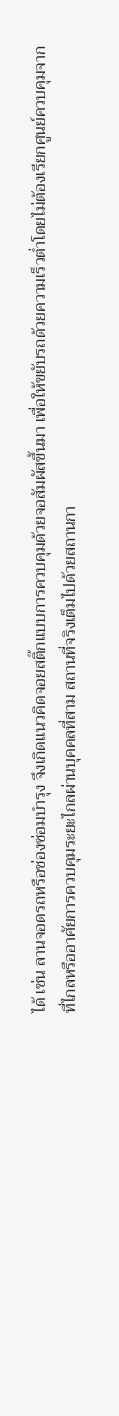ได้ เช่น ลานจอดรถหรือช่องซ่อมบำรุง จึงเกิดแนวคิดจอยสติ๊กแบบการควบคุมด้วยจอสัมผัสขึ้นมา เพื่อให้ขยับรถด้วยความเร็วต่ำโดยไม่ต้องเรียกศูนย์ควบคุมจากที่ไกลหรืออาศัยการควบคุมระยะไกลผ่านบุคคลที่สาม สถานที่จริงเต็มไปด้วยสถานกา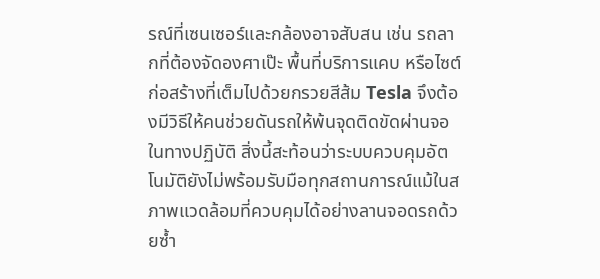รณ์ที่เซนเซอร์และกล้องอาจสับสน เช่น รถลากที่ต้องจัดองศาเป๊ะ พื้นที่บริการแคบ หรือไซต์ก่อสร้างที่เต็มไปด้วยกรวยสีส้ม Tesla จึงต้องมีวิธีให้คนช่วยดันรถให้พ้นจุดติดขัดผ่านจอ
ในทางปฏิบัติ สิ่งนี้สะท้อนว่าระบบควบคุมอัตโนมัติยังไม่พร้อมรับมือทุกสถานการณ์แม้ในสภาพแวดล้อมที่ควบคุมได้อย่างลานจอดรถด้วยซ้ำ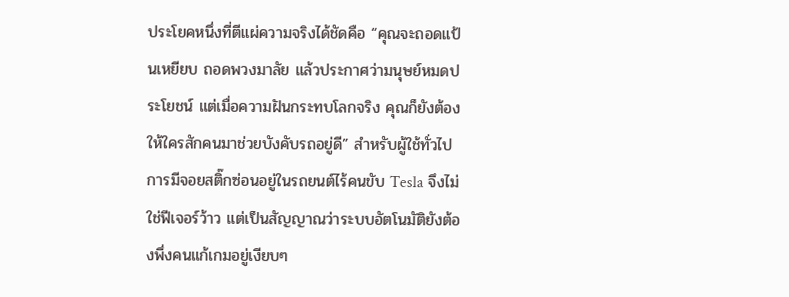ประโยคหนึ่งที่ตีแผ่ความจริงได้ชัดคือ “คุณจะถอดแป้นเหยียบ ถอดพวงมาลัย แล้วประกาศว่ามนุษย์หมดประโยชน์ แต่เมื่อความฝันกระทบโลกจริง คุณก็ยังต้องให้ใครสักคนมาช่วยบังคับรถอยู่ดี” สำหรับผู้ใช้ทั่วไป การมีจอยสติ๊กซ่อนอยู่ในรถยนต์ไร้คนขับ Tesla จึงไม่ใช่ฟีเจอร์ว้าว แต่เป็นสัญญาณว่าระบบอัตโนมัติยังต้องพึ่งคนแก้เกมอยู่เงียบๆ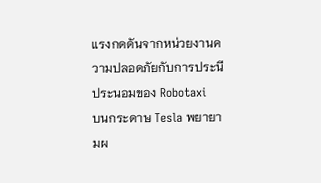แรงกดดันจากหน่วยงานความปลอดภัยกับการประนีประนอมของ Robotaxi
บนกระดาษ Tesla พยายามผ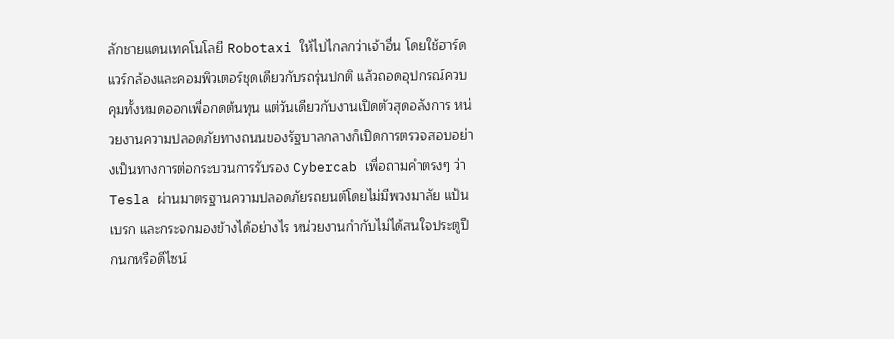ลักชายแดนเทคโนโลยี Robotaxi ให้ไปไกลกว่าเจ้าอื่น โดยใช้ฮาร์ดแวร์กล้องและคอมพิวเตอร์ชุดเดียวกับรถรุ่นปกติ แล้วถอดอุปกรณ์ควบคุมทั้งหมดออกเพื่อกดต้นทุน แต่วันเดียวกับงานเปิดตัวสุดอลังการ หน่วยงานความปลอดภัยทางถนนของรัฐบาลกลางก็เปิดการตรวจสอบอย่างเป็นทางการต่อกระบวนการรับรอง Cybercab เพื่อถามคำตรงๆ ว่า Tesla ผ่านมาตรฐานความปลอดภัยรถยนต์โดยไม่มีพวงมาลัย แป้นเบรก และกระจกมองข้างได้อย่างไร หน่วยงานกำกับไม่ได้สนใจประตูปีกนกหรือดีไซน์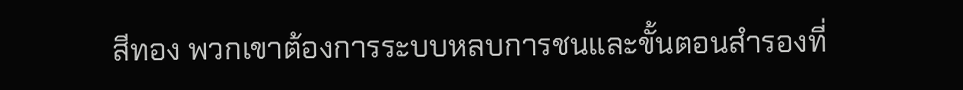สีทอง พวกเขาต้องการระบบหลบการชนและขั้นตอนสำรองที่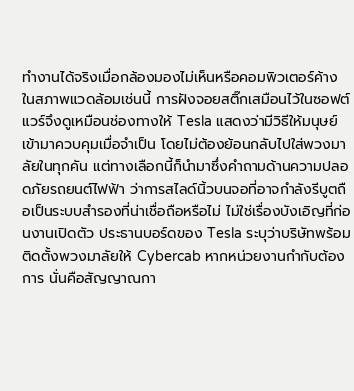ทำงานได้จริงเมื่อกล้องมองไม่เห็นหรือคอมพิวเตอร์ค้าง
ในสภาพแวดล้อมเช่นนี้ การฝังจอยสติ๊กเสมือนไว้ในซอฟต์แวร์จึงดูเหมือนช่องทางให้ Tesla แสดงว่ามีวิธีให้มนุษย์เข้ามาควบคุมเมื่อจำเป็น โดยไม่ต้องย้อนกลับไปใส่พวงมาลัยในทุกคัน แต่ทางเลือกนี้ก็นำมาซึ่งคำถามด้านความปลอดภัยรถยนต์ไฟฟ้า ว่าการสไลด์นิ้วบนจอที่อาจกำลังรีบูตถือเป็นระบบสำรองที่น่าเชื่อถือหรือไม่ ไม่ใช่เรื่องบังเอิญที่ก่อนงานเปิดตัว ประธานบอร์ดของ Tesla ระบุว่าบริษัทพร้อมติดตั้งพวงมาลัยให้ Cybercab หากหน่วยงานกำกับต้องการ นั่นคือสัญญาณกา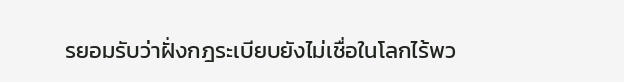รยอมรับว่าฝั่งกฎระเบียบยังไม่เชื่อในโลกไร้พว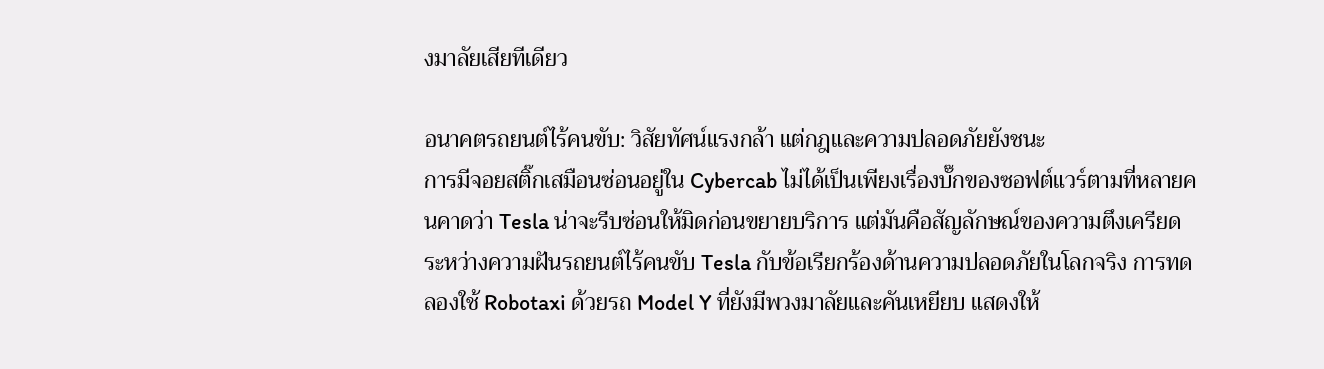งมาลัยเสียทีเดียว

อนาคตรถยนต์ไร้คนขับ: วิสัยทัศน์แรงกล้า แต่กฎและความปลอดภัยยังชนะ
การมีจอยสติ๊กเสมือนซ่อนอยู่ใน Cybercab ไม่ได้เป็นเพียงเรื่องบั๊กของซอฟต์แวร์ตามที่หลายคนคาดว่า Tesla น่าจะรีบซ่อนให้มิดก่อนขยายบริการ แต่มันคือสัญลักษณ์ของความตึงเครียดระหว่างความฝันรถยนต์ไร้คนขับ Tesla กับข้อเรียกร้องด้านความปลอดภัยในโลกจริง การทดลองใช้ Robotaxi ด้วยรถ Model Y ที่ยังมีพวงมาลัยและคันเหยียบ แสดงให้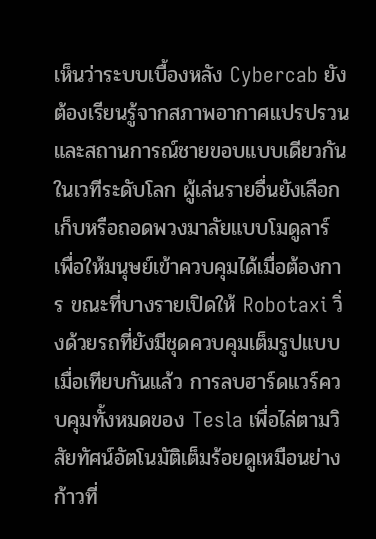เห็นว่าระบบเบื้องหลัง Cybercab ยังต้องเรียนรู้จากสภาพอากาศแปรปรวนและสถานการณ์ชายขอบแบบเดียวกัน
ในเวทีระดับโลก ผู้เล่นรายอื่นยังเลือกเก็บหรือถอดพวงมาลัยแบบโมดูลาร์ เพื่อให้มนุษย์เข้าควบคุมได้เมื่อต้องการ ขณะที่บางรายเปิดให้ Robotaxi วิ่งด้วยรถที่ยังมีชุดควบคุมเต็มรูปแบบ เมื่อเทียบกันแล้ว การลบฮาร์ดแวร์ควบคุมทั้งหมดของ Tesla เพื่อไล่ตามวิสัยทัศน์อัตโนมัติเต็มร้อยดูเหมือนย่างก้าวที่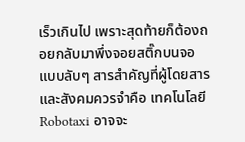เร็วเกินไป เพราะสุดท้ายก็ต้องถอยกลับมาพึ่งจอยสติ๊กบนจอแบบลับๆ สารสำคัญที่ผู้โดยสารและสังคมควรจำคือ เทคโนโลยี Robotaxi อาจจะ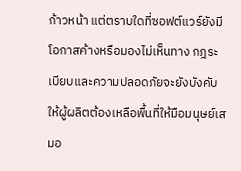ก้าวหน้า แต่ตราบใดที่ซอฟต์แวร์ยังมีโอกาสค้างหรือมองไม่เห็นทาง กฎระเบียบและความปลอดภัยจะยังบังคับให้ผู้ผลิตต้องเหลือพื้นที่ให้มือมนุษย์เสมอ